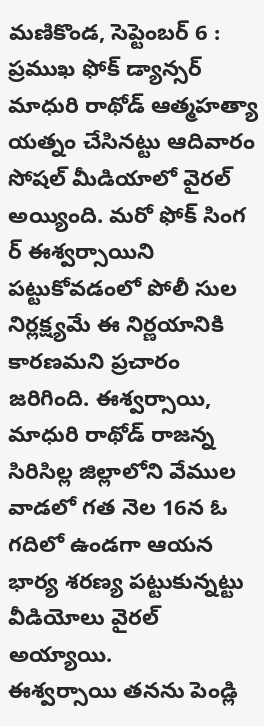మణికొండ, సెప్టెంబర్ 6 : ప్రముఖ ఫోక్ డ్యాన్సర్ మాధురి రాథోడ్ ఆత్మహత్యా యత్నం చేసినట్టు ఆదివారం సోషల్ మీడియాలో వైరల్ అయ్యింది. మరో ఫోక్ సింగ ర్ ఈశ్వర్సాయిని పట్టుకోవడంలో పోలీ సుల నిర్లక్ష్యమే ఈ నిర్ణయానికి కారణమని ప్రచారం జరిగింది. ఈశ్వర్సాయి, మాధురి రాథోడ్ రాజన్న సిరిసిల్ల జిల్లాలోని వేముల వాడలో గత నెల 16న ఓ గదిలో ఉండగా ఆయన భార్య శరణ్య పట్టుకున్నట్టు వీడియోలు వైరల్ అయ్యాయి.
ఈశ్వర్సాయి తనను పెండ్లి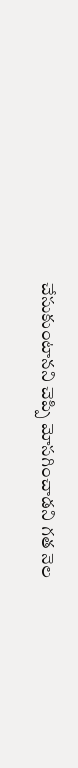చేసుకుంటానని చెప్పి మోసగించాడని గత నెల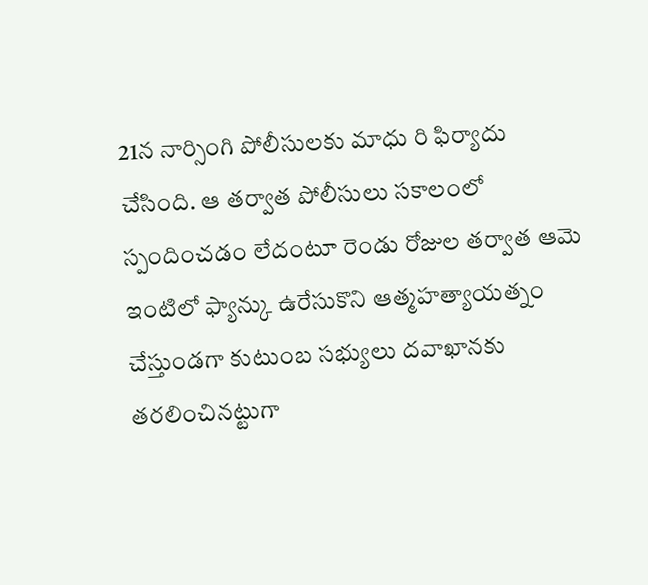21న నార్సింగి పోలీసులకు మాధు రి ఫిర్యాదు చేసింది. ఆ తర్వాత పోలీసులు సకాలంలో స్పందించడం లేదంటూ రెండు రోజుల తర్వాత ఆమె ఇంటిలో ఫ్యాన్కు ఉరేసుకొని ఆత్మహత్యాయత్నం చేస్తుండగా కుటుంబ సభ్యులు దవాఖానకు తరలించినట్టుగా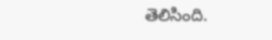తెలిసింది.